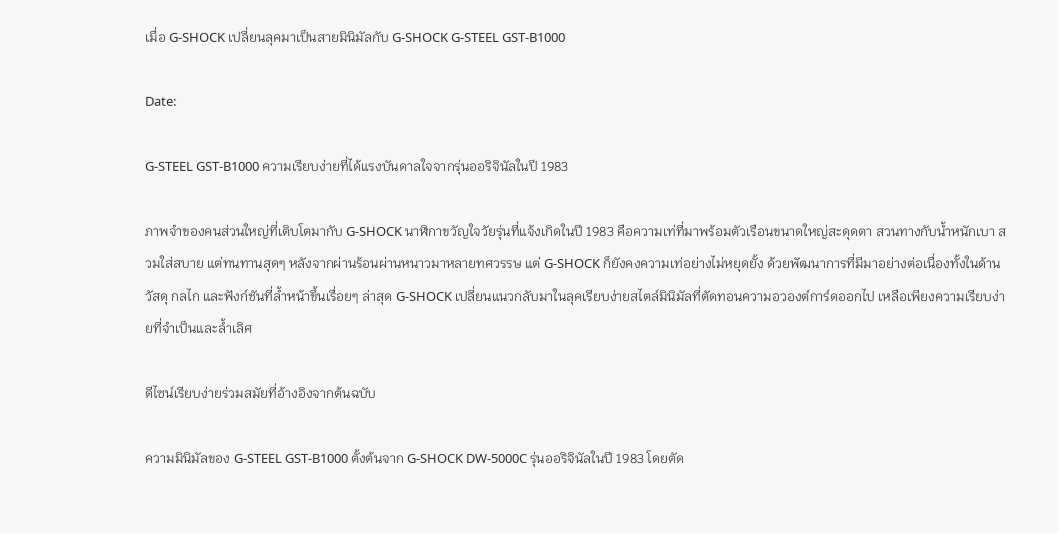เมื่อ G-SHOCK เปลี่ยนลุคมาเป็นสายมินิมัลกับ G-SHOCK G-STEEL GST-B1000

Date:

G-STEEL GST-B1000 ความเรียบง่ายที่ได้แรงบันดาลใจจากรุ่นออริจินัลในปี 1983

ภาพจำของคนส่วนใหญ่ที่เติบโตมากับ G-SHOCK นาฬิกาขวัญใจวัยรุ่นที่แจ้งเกิดในปี 1983 คือความเท่ที่มาพร้อมตัวเรือนขนาดใหญ่สะดุดตา สวนทางกับน้ำหนักเบา สวมใส่สบาย แต่ทนทานสุดๆ หลังจากผ่านร้อนผ่านหนาวมาหลายทศวรรษ แต่ G-SHOCK ก็ยังคงความเท่อย่างไม่หยุดยั้ง ด้วยพัฒนาการที่มีมาอย่างต่อเนื่องทั้งในด้านวัสดุ กลไก และฟังก์ชันที่ล้ำหน้าขึ้นเรื่อยๆ ล่าสุด G-SHOCK เปลี่ยนแนวกลับมาในลุคเรียบง่ายสไตล์มินิมัลที่ตัดทอนความอวองต์การ์ดออกไป เหลือเพียงความเรียบง่ายที่จำเป็นและล้ำเลิศ

ดีไซน์เรียบง่ายร่วมสมัยที่อ้างอิงจากต้นฉบับ

ความมินิมัลของ G-STEEL GST-B1000 ตั้งต้นจาก G-SHOCK DW-5000C รุ่นออริจินัลในปี 1983 โดยตัด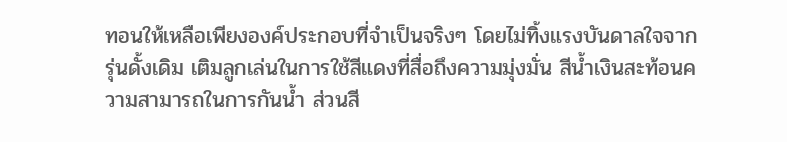ทอนให้เหลือเพียงองค์ประกอบที่จำเป็นจริงๆ โดยไม่ทิ้งแรงบันดาลใจจากรุ่นดั้งเดิม เติมลูกเล่นในการใช้สีแดงที่สื่อถึงความมุ่งมั่น สีน้ำเงินสะท้อนความสามารถในการกันน้ำ ส่วนสี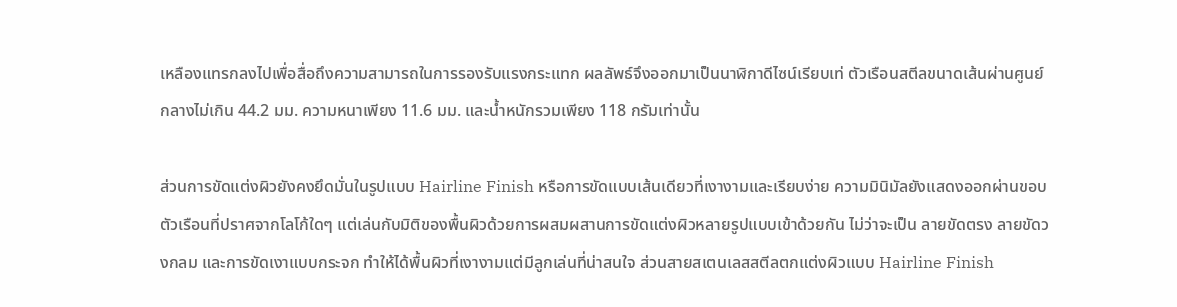เหลืองแทรกลงไปเพื่อสื่อถึงความสามารถในการรองรับแรงกระแทก ผลลัพธ์จึงออกมาเป็นนาฬิกาดีไซน์เรียบเท่ ตัวเรือนสตีลขนาดเส้นผ่านศูนย์กลางไม่เกิน 44.2 มม. ความหนาเพียง 11.6 มม. และน้ำหนักรวมเพียง 118 กรัมเท่านั้น

ส่วนการขัดแต่งผิวยังคงยึดมั่นในรูปแบบ Hairline Finish หรือการขัดแบบเส้นเดียวที่เงางามและเรียบง่าย ความมินิมัลยังแสดงออกผ่านขอบตัวเรือนที่ปราศจากโลโก้ใดๆ แต่เล่นกับมิติของพื้นผิวด้วยการผสมผสานการขัดแต่งผิวหลายรูปแบบเข้าด้วยกัน ไม่ว่าจะเป็น ลายขัดตรง ลายขัดวงกลม และการขัดเงาแบบกระจก ทำให้ได้พื้นผิวที่เงางามแต่มีลูกเล่นที่น่าสนใจ ส่วนสายสเตนเลสสตีลตกแต่งผิวแบบ Hairline Finish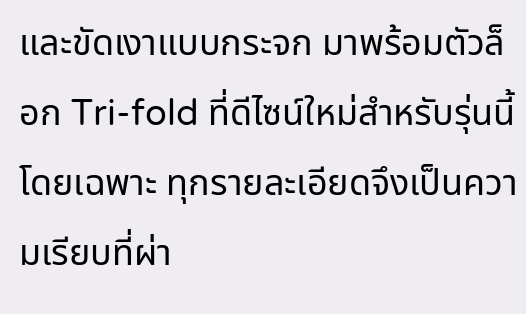และขัดเงาแบบกระจก มาพร้อมตัวล็อก Tri-fold ที่ดีไซน์ใหม่สำหรับรุ่นนี้โดยเฉพาะ ทุกรายละเอียดจึงเป็นความเรียบที่ผ่า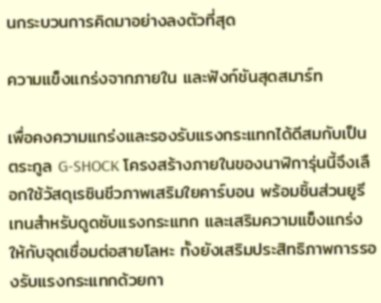นกระบวนการคิดมาอย่างลงตัวที่สุด

ความแข็งแกร่งจากภายใน และฟังก์ชันสุดสมาร์ท

เพื่อคงความแกร่งและรองรับแรงกระแทกได้ดีสมกับเป็นตระกูล G-SHOCK โครงสร้างภายในของนาฬิการุ่นนี้จึงเลือกใช้วัสดุเรซินชีวภาพเสริมใยคาร์บอน พร้อมชิ้นส่วนยูรีเทนสำหรับดูดซับแรงกระแทก และเสริมความแข็งแกร่งให้กับจุดเชื่อมต่อสายโลหะ ทั้งยังเสริมประสิทธิภาพการรองรับแรงกระแทกด้วยกา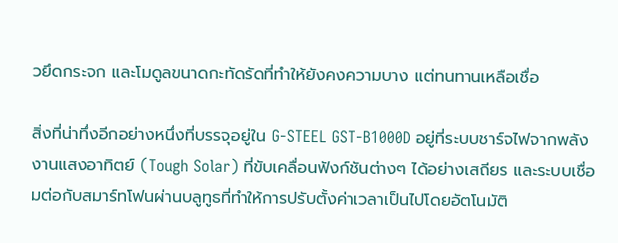วยึดกระจก และโมดูลขนาดกะทัดรัดที่ทำให้ยังคงความบาง แต่ทนทานเหลือเชื่อ

สิ่งที่น่าทึ่งอีกอย่างหนึ่งที่บรรจุอยู่ใน G-STEEL GST-B1000D อยู่ที่ระบบชาร์จไฟจากพลังงานแสงอาทิตย์ (Tough Solar) ที่ขับเคลื่อนฟังก์ชันต่างๆ ได้อย่างเสถียร และระบบเชื่อมต่อกับสมาร์ทโฟนผ่านบลูทูธที่ทำให้การปรับตั้งค่าเวลาเป็นไปโดยอัตโนมัติ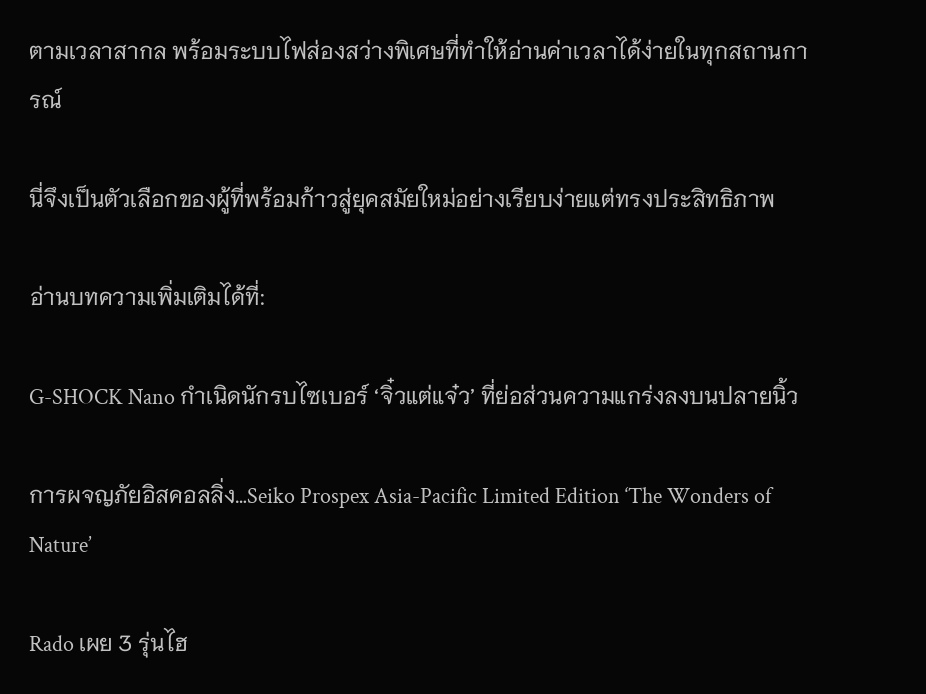ตามเวลาสากล พร้อมระบบไฟส่องสว่างพิเศษที่ทำให้อ่านค่าเวลาได้ง่ายในทุกสถานการณ์

นี่จึงเป็นตัวเลือกของผู้ที่พร้อมก้าวสู่ยุคสมัยใหม่อย่างเรียบง่ายแต่ทรงประสิทธิภาพ

อ่านบทความเพิ่มเติมได้ที่:

G-SHOCK Nano กำเนิดนักรบไซเบอร์ ‘จิ๋วแต่แจ๋ว’ ที่ย่อส่วนความแกร่งลงบนปลายนิ้ว

การผจญภัยอิสคอลลิ่ง…Seiko Prospex Asia-Pacific Limited Edition ‘The Wonders of Nature’

Rado เผย 3 รุ่นไฮ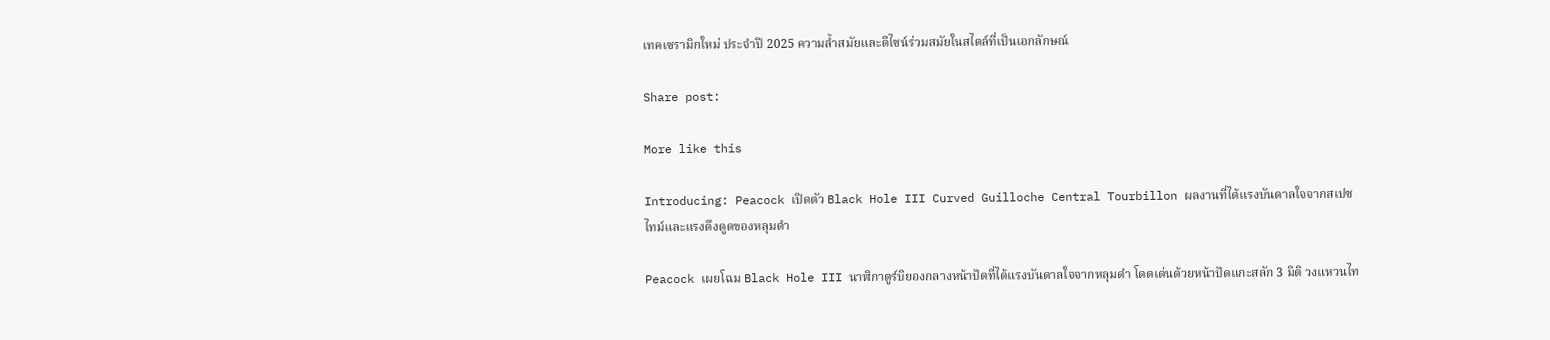เทคเซรามิกใหม่ ประจำปี 2025 ความล้ำสมัยและดีไซน์ร่วมสมัยในสไตล์ที่เป็นเอกลักษณ์

Share post:

More like this

Introducing: Peacock เปิดตัว Black Hole III Curved Guilloche Central Tourbillon ผลงานที่ได้แรงบันดาลใจจากสเปซไทม์และแรงดึงดูดของหลุมดำ

Peacock เผยโฉม Black Hole III นาฬิกาตูร์บิยองกลางหน้าปัดที่ได้แรงบันดาลใจจากหลุมดำ โดดเด่นด้วยหน้าปัดแกะสลัก 3 มิติ วงแหวนไท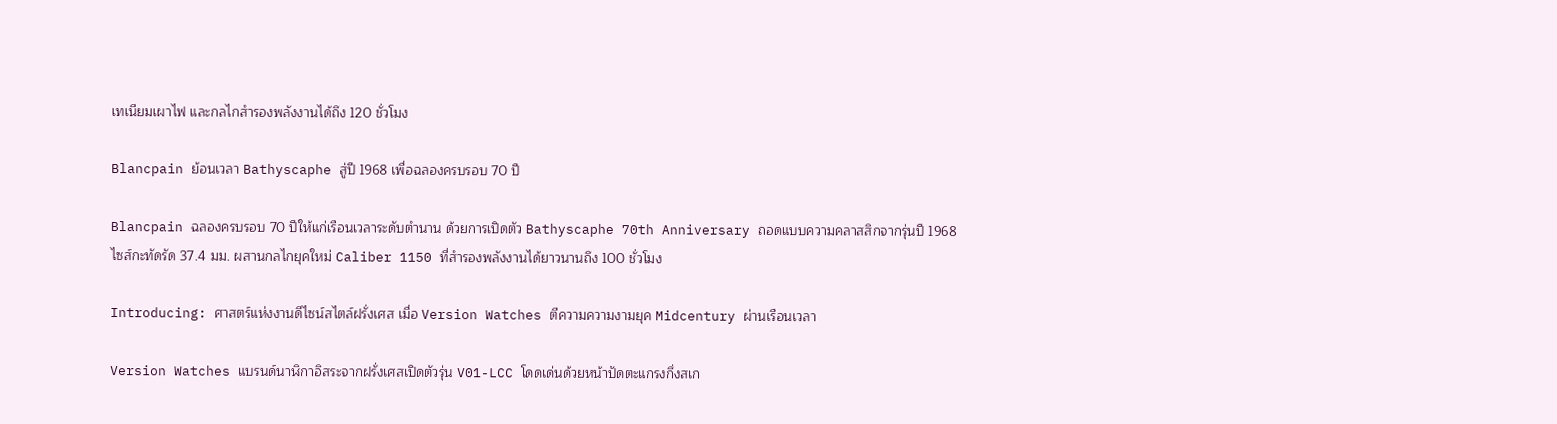เทเนียมเผาไฟ และกลไกสำรองพลังงานได้ถึง 120 ชั่วโมง

Blancpain ย้อนเวลา Bathyscaphe สู่ปี 1968 เพื่อฉลองครบรอบ 70 ปี

Blancpain ฉลองครบรอบ 70 ปีให้แก่เรือนเวลาระดับตำนาน ด้วยการเปิดตัว Bathyscaphe 70th Anniversary ถอดแบบความคลาสสิกจากรุ่นปี 1968 ไซส์กะทัดรัด 37.4 มม. ผสานกลไกยุคใหม่ Caliber 1150 ที่สำรองพลังงานได้ยาวนานถึง 100 ชั่วโมง

Introducing: ศาสตร์แห่งงานดีไซน์สไตล์ฝรั่งเศส เมื่อ Version Watches ตีความความงามยุค Midcentury ผ่านเรือนเวลา

Version Watches แบรนด์นาฬิกาอิสระจากฝรั่งเศสเปิดตัวรุ่น V01-LCC โดดเด่นด้วยหน้าปัดตะแกรงกึ่งสเก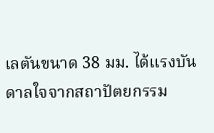เลตันขนาด 38 มม. ได้แรงบันดาลใจจากสถาปัตยกรรม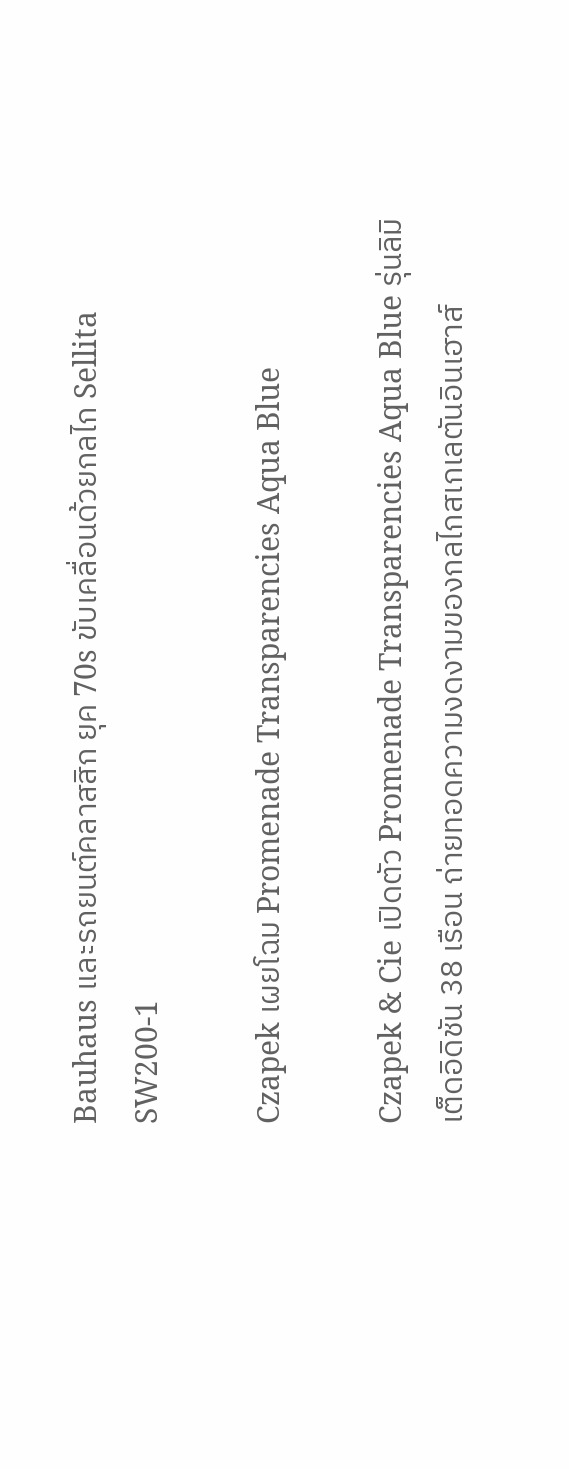Bauhaus และรถยนต์คลาสสิก ยุค 70s ขับเคลื่อนด้วยกลไก Sellita SW200-1

Czapek เผยโฉม Promenade Transparencies Aqua Blue

Czapek & Cie เปิดตัว Promenade Transparencies Aqua Blue รุ่นลิมิเต็ดอิดิชัน 38 เรือน ถ่ายทอดความงดงามของกลไกสเกเลตันอินเฮาส์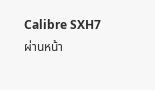Calibre SXH7 ผ่านหน้า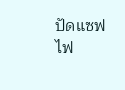ปัดแซฟไฟ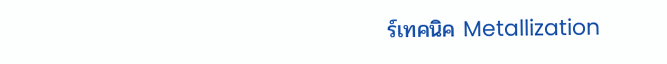ร์เทคนิค Metallization